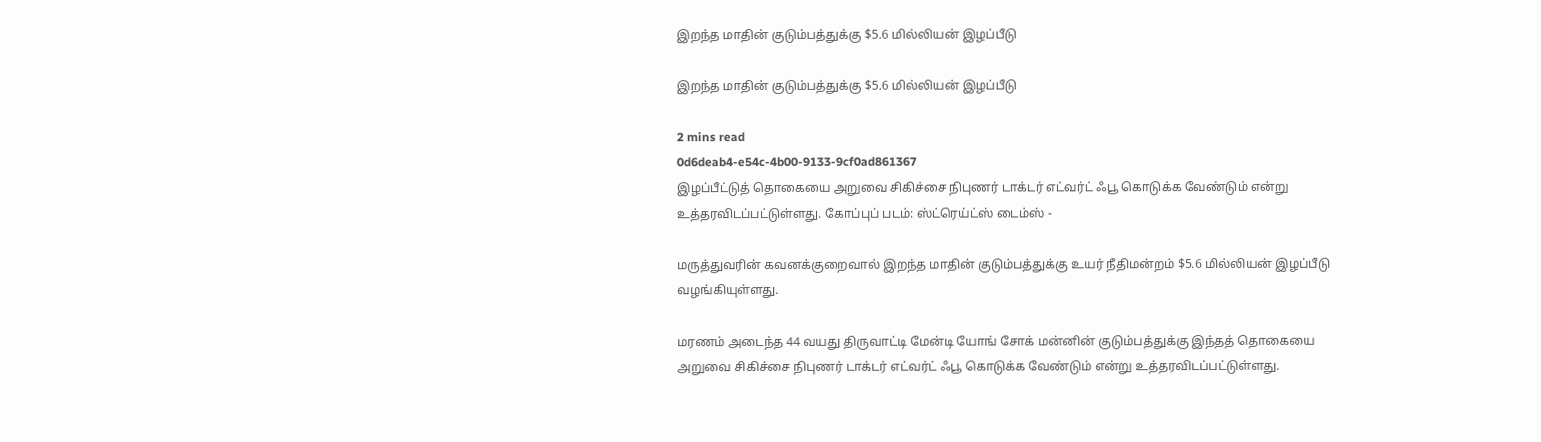இறந்த மாதின் குடும்பத்துக்கு $5.6 மில்லியன் இழப்பீடு

இறந்த மாதின் குடும்பத்துக்கு $5.6 மில்லியன் இழப்பீடு

2 mins read
0d6deab4-e54c-4b00-9133-9cf0ad861367
இழப்பீட்டுத் தொகையை அறுவை சிகிச்சை நிபுணர் டாக்டர் எட்வர்ட் ஃபூ கொடுக்க வேண்டும் என்று  உத்தரவிடப்பட்டுள்ளது. கோப்புப் படம்: ஸ்ட்ரெய்ட்ஸ் டைம்ஸ் -

மருத்துவரின் கவனக்குறைவால் இறந்த மாதின் குடும்பத்துக்கு உயர் நீதிமன்றம் $5.6 மில்லியன் இழப்பீடு வழங்கியுள்ளது.

மரணம் அடைந்த 44 வயது திருவாட்டி மேன்டி யோங் சோக் மன்னின் குடும்பத்துக்கு இந்தத் தொகையை அறுவை சிகிச்சை நிபுணர் டாக்டர் எட்வர்ட் ஃபூ கொடுக்க வேண்டும் என்று உத்தரவிடப்பட்டுள்ளது.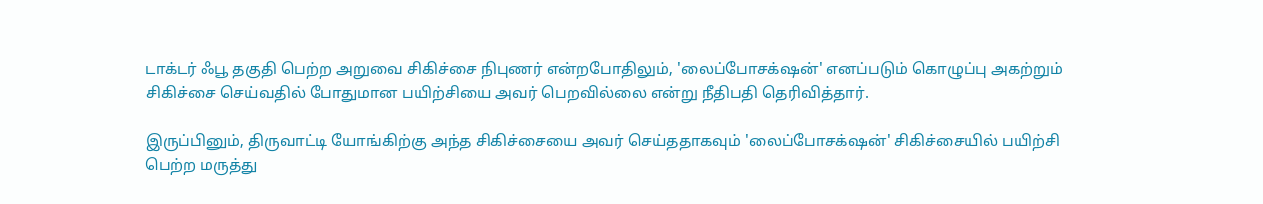டாக்டர் ஃபூ தகுதி பெற்ற அறுவை சிகிச்சை நிபுணர் என்றபோதிலும், 'லைப்போசக்‌ஷன்' எனப்படும் கொழுப்பு அகற்றும் சிகிச்சை செய்வதில் போதுமான பயிற்சியை அவர் பெறவில்லை என்று நீதிபதி தெரிவித்தார்.

இருப்பினும், திருவாட்டி யோங்கிற்கு அந்த சிகிச்சையை அவர் செய்ததாகவும் 'லைப்போசக்‌ஷன்' சிகிச்சையில் பயிற்சி பெற்ற மருத்து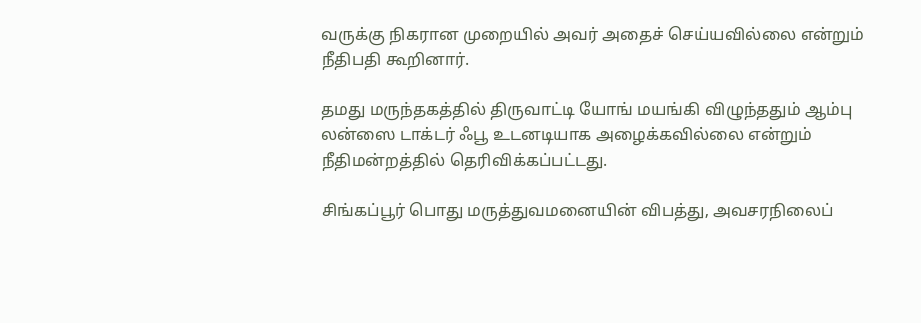வருக்கு நிகரான முறையில் அவர் அதைச் செய்யவில்லை என்றும் நீதிபதி கூறினார்.

தமது மருந்தகத்தில் திருவாட்டி யோங் மயங்கி விழுந்ததும் ஆம்பு லன்ஸை டாக்டர் ஃபூ உடனடியாக அழைக்கவில்லை என்றும் நீதிமன்றத்தில் தெரிவிக்கப்பட்டது.

சிங்கப்பூர் பொது மருத்துவமனையின் விபத்து, அவசரநிலைப்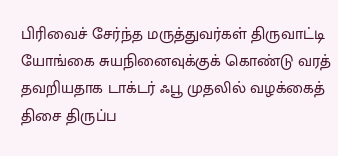பிரிவைச் சேர்ந்த மருத்துவர்கள் திருவாட்டி யோங்கை சுயநினைவுக்குக் கொண்டு வரத் தவறியதாக டாக்டர் ஃபூ முதலில் வழக்கைத் திசை திருப்ப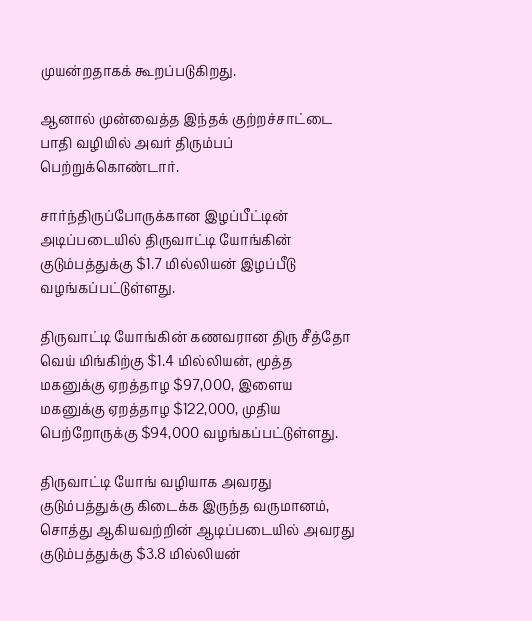முயன்றதாகக் கூறப்படுகிறது.

ஆனால் முன்வைத்த இந்தக் குற்றச்சாட்டை பாதி வழியில் அவர் திரும்பப் பெற்றுக்கொண்டார்.

சார்ந்திருப்போருக்கான இழப்பீட்டின் அடிப்படையில் திருவாட்டி யோங்கின் குடும்பத்துக்கு $1.7 மில்லியன் இழப்பீடு வழங்கப்பட்டுள்ளது.

திருவாட்டி யோங்கின் கணவரான திரு சீத்தோ வெய் மிங்கிற்கு $1.4 மில்லியன், மூத்த மகனுக்கு ஏறத்தாழ $97,000, இளைய மகனுக்கு ஏறத்தாழ $122,000, முதிய பெற்றோருக்கு $94,000 வழங்கப்பட்டுள்ளது.

திருவாட்டி யோங் வழியாக அவரது குடும்பத்துக்கு கிடைக்க இருந்த வருமானம், சொத்து ஆகியவற்றின் ஆடிப்படையில் அவரது குடும்பத்துக்கு $3.8 மில்லியன்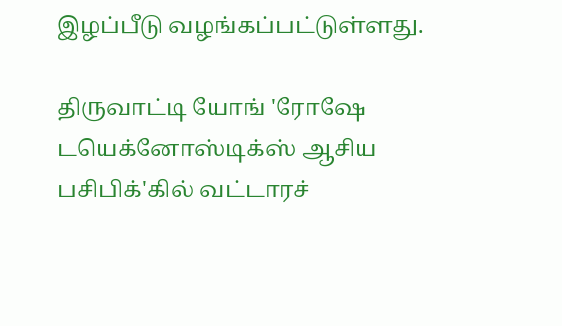இழப்பீடு வழங்கப்பட்டுள்ளது.

திருவாட்டி யோங் 'ரோஷே டயெக்னோஸ்டிக்ஸ் ஆசிய பசிபிக்'கில் வட்டாரச்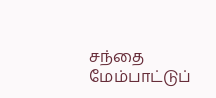சந்தை மேம்பாட்டுப்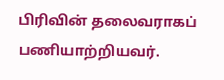பிரிவின் தலைவராகப் பணியாற்றியவர்.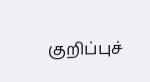குறிப்புச்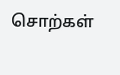சொற்கள்